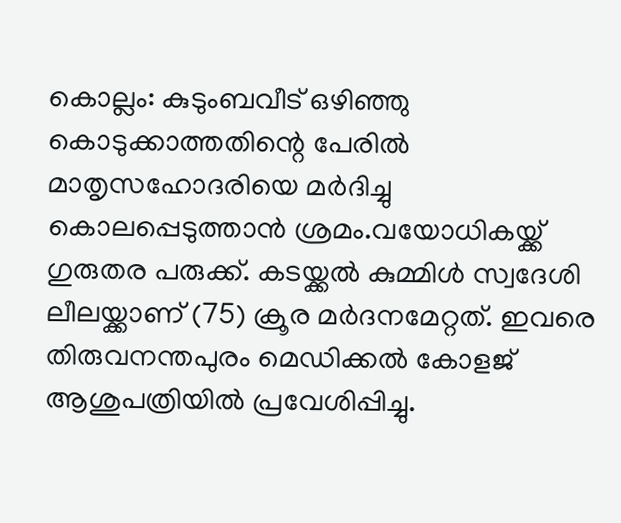കൊല്ലം: കുടുംബവീട് ഒഴിഞ്ഞു കൊടുക്കാത്തതിന്റെ പേരിൽ മാതൃസഹോദരിയെ മർദിച്ചു കൊലപ്പെടുത്താൻ ശ്രമം.വയോധികയ്ക്ക് ഗുരുതര പരുക്ക്. കടയ്ക്കൽ കുമ്മിൾ സ്വദേശി ലീലയ്ക്കാണ് (75) ക്രൂര മർദനമേറ്റത്. ഇവരെ തിരുവനന്തപുരം മെഡിക്കൽ കോളജ് ആശുപത്രിയിൽ പ്രവേശിപ്പിച്ചു.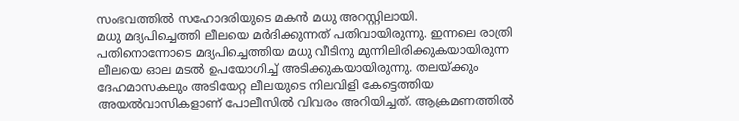സംഭവത്തിൽ സഹോദരിയുടെ മകൻ മധു അറസ്റ്റിലായി.
മധു മദ്യപിച്ചെത്തി ലീലയെ മർദിക്കുന്നത് പതിവായിരുന്നു. ഇന്നലെ രാത്രി പതിനൊന്നോടെ മദ്യപിച്ചെത്തിയ മധു വീടിനു മുന്നിലിരിക്കുകയായിരുന്ന ലീലയെ ഓല മടൽ ഉപയോഗിച്ച് അടിക്കുകയായിരുന്നു. തലയ്ക്കും ദേഹമാസകലും അടിയേറ്റ ലീലയുടെ നിലവിളി കേട്ടെത്തിയ അയൽവാസികളാണ് പോലീസിൽ വിവരം അറിയിച്ചത്. ആക്രമണത്തിൽ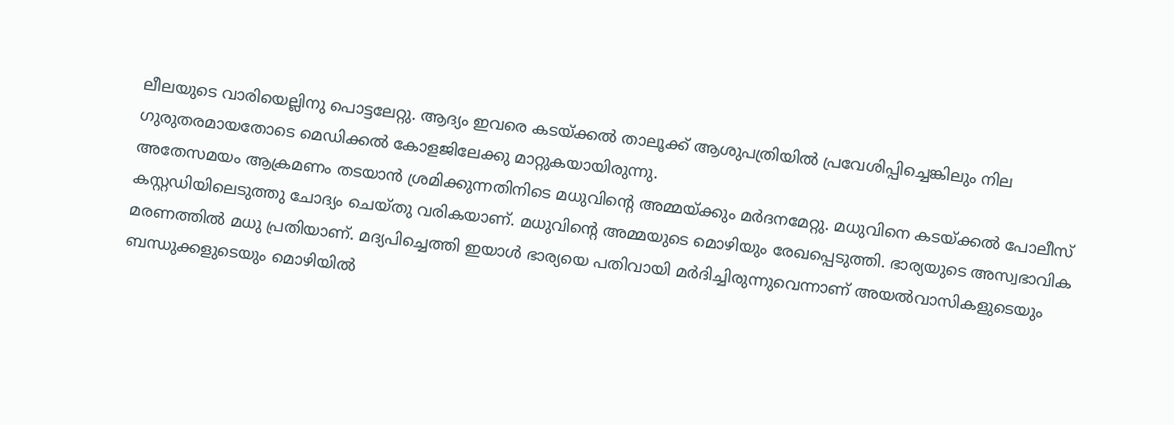ലീലയുടെ വാരിയെല്ലിനു പൊട്ടലേറ്റു. ആദ്യം ഇവരെ കടയ്ക്കൽ താലൂക്ക് ആശുപത്രിയിൽ പ്രവേശിപ്പിച്ചെങ്കിലും നില ഗുരുതരമായതോടെ മെഡിക്കൽ കോളജിലേക്കു മാറ്റുകയായിരുന്നു.
അതേസമയം ആക്രമണം തടയാൻ ശ്രമിക്കുന്നതിനിടെ മധുവിന്റെ അമ്മയ്ക്കും മർദനമേറ്റു. മധുവിനെ കടയ്ക്കൽ പോലീസ് കസ്റ്റഡിയിലെടുത്തു ചോദ്യം ചെയ്തു വരികയാണ്. മധുവിന്റെ അമ്മയുടെ മൊഴിയും രേഖപ്പെടുത്തി. ഭാര്യയുടെ അസ്വഭാവിക മരണത്തിൽ മധു പ്രതിയാണ്. മദ്യപിച്ചെത്തി ഇയാൾ ഭാര്യയെ പതിവായി മർദിച്ചിരുന്നുവെന്നാണ് അയൽവാസികളുടെയും ബന്ധുക്കളുടെയും മൊഴിയിൽ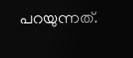പറയുന്നത്.